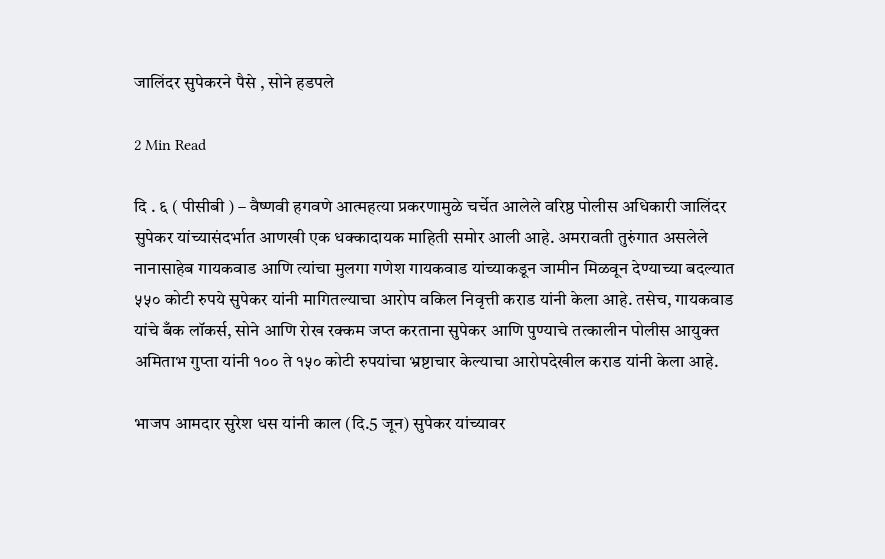जालिंदर सुपेकरने पैसे , सोने हडपले

2 Min Read

दि . ६ ( पीसीबी ) – वैष्णवी हगवणे आत्महत्या प्रकरणामुळे चर्चेत आलेले वरिष्ठ पोलीस अधिकारी जालिंदर सुपेकर यांच्यासंदर्भात आणखी एक धक्कादायक माहिती समोर आली आहे. अमरावती तुरुंगात असलेले नानासाहेब गायकवाड आणि त्यांचा मुलगा गणेश गायकवाड यांच्याकडून जामीन मिळवून देण्याच्या बदल्यात ५५० कोटी रुपये सुपेकर यांनी मागितल्याचा आरोप वकिल निवृत्ती कराड यांनी केला आहे. तसेच, गायकवाड यांचे बँक लॉकर्स, सोने आणि रोख रक्कम जप्त करताना सुपेकर आणि पुण्याचे तत्कालीन पोलीस आयुक्त अमिताभ गुप्ता यांनी १०० ते १५० कोटी रुपयांचा भ्रष्टाचार केल्याचा आरोपदेखील कराड यांनी केला आहे.

भाजप आमदार सुरेश धस यांनी काल (दि.5 जून) सुपेकर यांच्यावर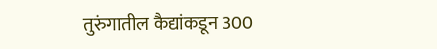तुरुंगातील कैद्यांकडून 300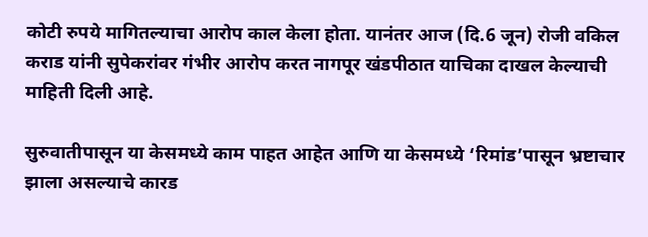कोटी रुपये मागितल्याचा आरोप काल केला होता. यानंतर आज (दि.6 जून) रोजी वकिल कराड यांनी सुपेकरांवर गंभीर आरोप करत नागपूर खंडपीठात याचिका दाखल केल्याची माहिती दिली आहे.

सुरुवातीपासून या केसमध्ये काम पाहत आहेत आणि या केसमध्ये ‘रिमांड’पासून भ्रष्टाचार झाला असल्याचे कारड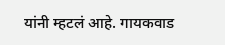यांनी म्हटलं आहे. गायकवाड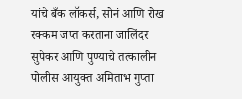यांचे बँक लॉकर्स, सोनं आणि रोख रक्कम जप्त करताना जालिंदर सुपेकर आणि पुण्याचे तत्कालीन पोलीस आयुक्त अमिताभ गुप्ता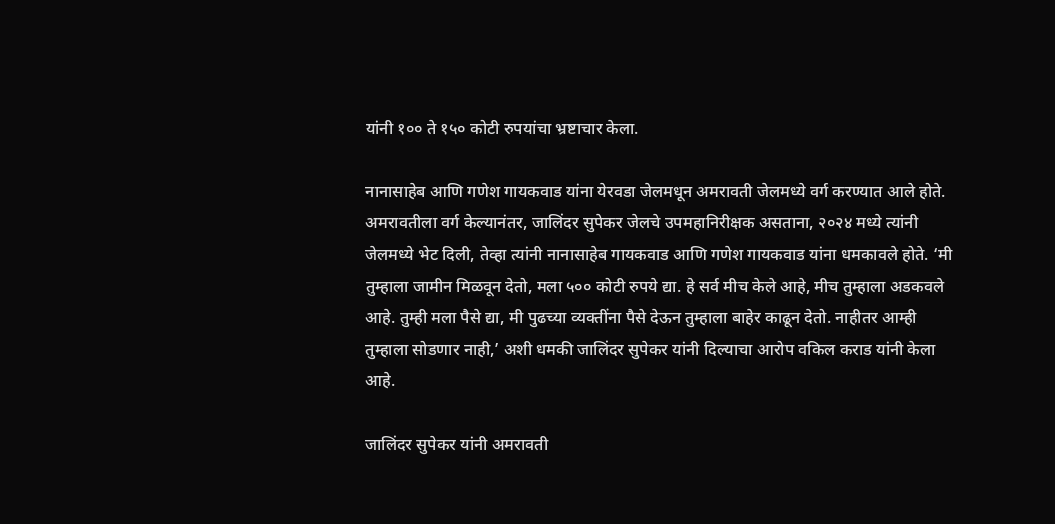यांनी १०० ते १५० कोटी रुपयांचा भ्रष्टाचार केला.

नानासाहेब आणि गणेश गायकवाड यांना येरवडा जेलमधून अमरावती जेलमध्ये वर्ग करण्यात आले होते. अमरावतीला वर्ग केल्यानंतर, जालिंदर सुपेकर जेलचे उपमहानिरीक्षक असताना, २०२४ मध्ये त्यांनी जेलमध्ये भेट दिली, तेव्हा त्यांनी नानासाहेब गायकवाड आणि गणेश गायकवाड यांना धमकावले होते. ‘मी तुम्हाला जामीन मिळवून देतो, मला ५०० कोटी रुपये द्या. हे सर्व मीच केले आहे, मीच तुम्हाला अडकवले आहे. तुम्ही मला पैसे द्या, मी पुढच्या व्यक्तींना पैसे देऊन तुम्हाला बाहेर काढून देतो. नाहीतर आम्ही तुम्हाला सोडणार नाही,’ अशी धमकी जालिंदर सुपेकर यांनी दिल्याचा आरोप वकिल कराड यांनी केला आहे.

जालिंदर सुपेकर यांनी अमरावती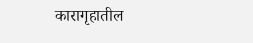कारागृहातील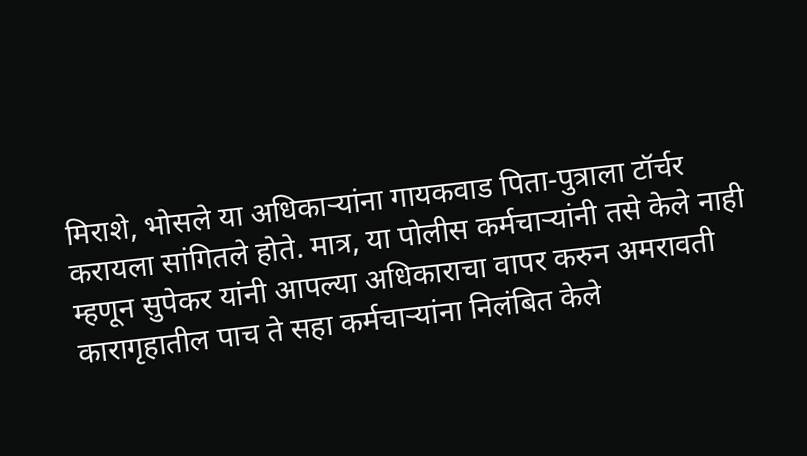मिराशे, भोसले या अधिकाऱ्यांना गायकवाड पिता-पुत्राला टॉर्चर करायला सांगितले होते. मात्र, या पोलीस कर्मचाऱ्यांनी तसे केले नाही म्हणून सुपेकर यांनी आपल्या अधिकाराचा वापर करुन अमरावती कारागृहातील पाच ते सहा कर्मचाऱ्यांना निलंबित केले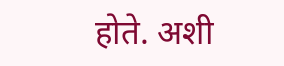होते. अशी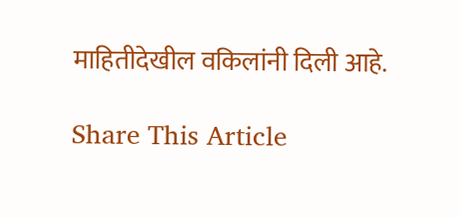माहितीदेखील वकिलांनी दिली आहे.

Share This Article